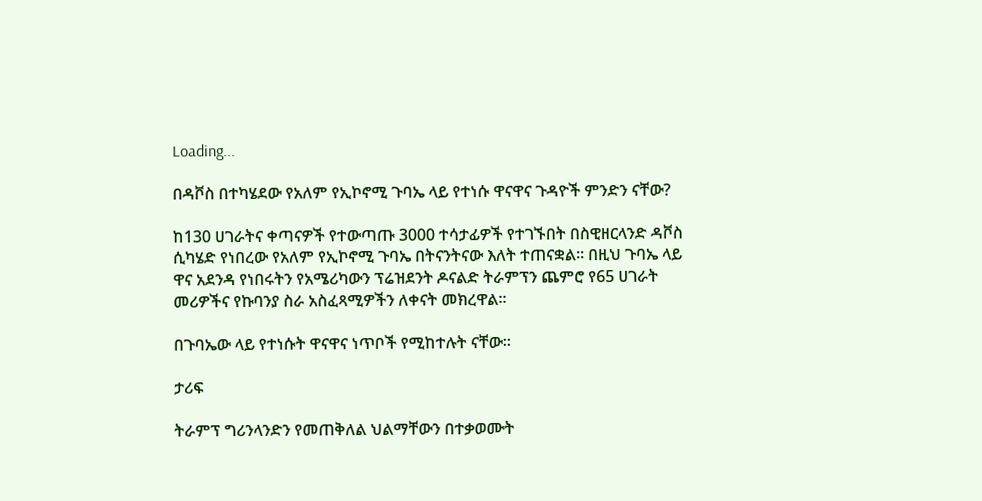Loading...

በዳቮስ በተካሄደው የአለም የኢኮኖሚ ጉባኤ ላይ የተነሱ ዋናዋና ጉዳዮች ምንድን ናቸው?

ከ130 ሀገራትና ቀጣናዎች የተውጣጡ 3000 ተሳታፊዎች የተገኙበት በስዊዘርላንድ ዳቮስ ሲካሄድ የነበረው የአለም የኢኮኖሚ ጉባኤ በትናንትናው እለት ተጠናቋል። በዚህ ጉባኤ ላይ ዋና አደንዳ የነበሩትን የአሜሪካውን ፕሬዝደንት ዶናልድ ትራምፕን ጨምሮ የ65 ሀገራት መሪዎችና የኩባንያ ስራ አስፈጻሚዎችን ለቀናት መክረዋል።

በጉባኤው ላይ የተነሱት ዋናዋና ነጥቦች የሚከተሉት ናቸው።

ታሪፍ

ትራምፕ ግሪንላንድን የመጠቅለል ህልማቸውን በተቃወሙት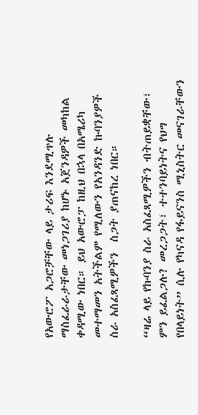የአውሮፖ አጋሮቻቸው ላይ ታሪፍ እንደሚጥሉ ማስፈራራታቸው መነጋገሪያ ከሆኑ አጀንዳዎች መካከል ቀዳሚው ነበር። ይህ አውሮፓ ከዚህ በኋላ በአሜሪካ መተማመን አትችልም የሚለውን የአንዳንድ ኩባንያዎች ስራ አስፈጻሚዎችን  ስጋት ያጠናከረ ነበር።

“ዛሬ ላይ የኩባንያ ስራ አስፈጻሚዎችን ብትጠይቋቸው፣ ምን ይፈልጋሉ? መረጋጋት፣ ተተንባይነትና የህግ የበላይነት” ሲሉ የካናዳ የፋይናንስ ሚኒስትር መናገራቸውን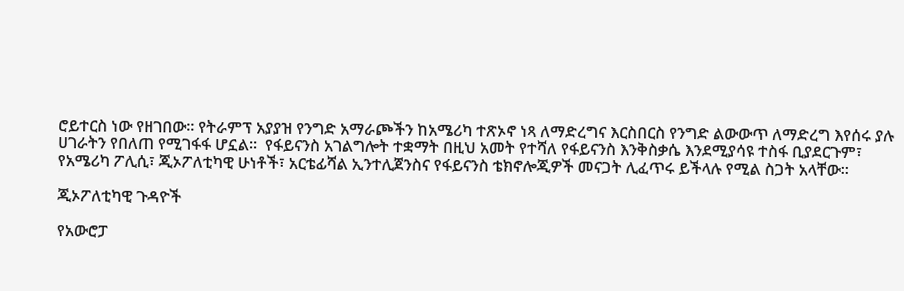ሮይተርስ ነው የዘገበው። የትራምፕ አያያዝ የንግድ አማራጮችን ከአሜሪካ ተጽኦኖ ነጻ ለማድረግና እርስበርስ የንግድ ልውውጥ ለማድረግ እየሰሩ ያሉ ሀገራትን የበለጠ የሚገፋፋ ሆኗል።  የፋይናንስ አገልግሎት ተቋማት በዚህ አመት የተሻለ የፋይናንስ እንቅስቃሴ እንደሚያሳዩ ተስፋ ቢያደርጉም፣ የአሜሪካ ፖሊሲ፣ ጂኦፖለቲካዊ ሁነቶች፣ አርቴፊሻል ኢንተሊጀንስና የፋይናንስ ቴክኖሎጂዎች መናጋት ሊፈጥሩ ይችላሉ የሚል ስጋት አላቸው።

ጂኦፖለቲካዊ ጉዳዮች

የአውሮፓ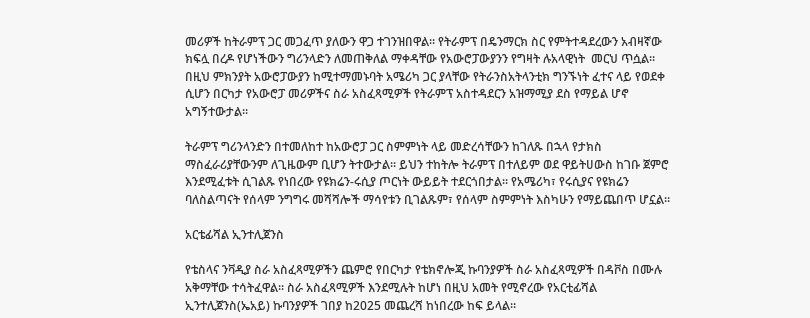መሪዎች ከትራምፕ ጋር መጋፈጥ ያለውን ዋጋ ተገንዝበዋል። የትራምፕ በዴንማርክ ስር የምትተዳደረውን አብዛኛው ክፍሏ በረዶ የሆነችውን ግሪንላድን ለመጠቅለል ማቀዳቸው የአውሮፓውያንን የግዛት ሉአላዊነት  መርህ ጥሷል።
በዚህ ምክንያት አውሮፓውያን ከሚተማመኑባት አሜሪካ ጋር ያላቸው የትራንስአትላንቲክ ግንኙነት ፈተና ላይ የወደቀ ሲሆን በርካታ የአውሮፓ መሪዎችና ስራ አስፈጻሚዎች የትራምፕ አስተዳደርን አዝማሚያ ደስ የማይል ሆኖ አግኝተውታል።

ትራምፕ ግሪንላንድን በተመለከተ ከአውሮፓ ጋር ስምምነት ላይ መድረሳቸውን ከገለጹ በኋላ የታክስ ማስፈራሪያቸውንም ለጊዜውም ቢሆን ትተውታል። ይህን ተከትሎ ትራምፕ በተለይም ወደ ዋይትሀውስ ከገቡ ጀምሮ እንደሚፈቱት ሲገልጹ የነበረው የዩክሬን-ሩሲያ ጦርነት ውይይት ተደርጎበታል። የአሜሪካ፣ የሩሲያና የዩክሬን ባለስልጣናት የሰላም ንግግሩ መሻሻሎች ማሳየቱን ቢገልጹም፣ የሰላም ስምምነት እስካሁን የማይጨበጥ ሆኗል።

አርቴፊሻል ኢንተሊጀንስ

የቴስላና ንቫዲያ ስራ አስፈጻሚዎችን ጨምሮ የበርካታ የቴክኖሎጂ ኩባንያዎች ስራ አስፈጻሚዎች በዳቮስ በሙሉ አቅማቸው ተሳትፈዋል። ስራ አስፈጻሚዎች እንደሚሉት ከሆነ በዚህ አመት የሚኖረው የአርቲፊሻል ኢንተሊጀንስ(ኤአይ) ኩባንያዎች ገበያ ከ2025 መጨረሻ ከነበረው ከፍ ይላል።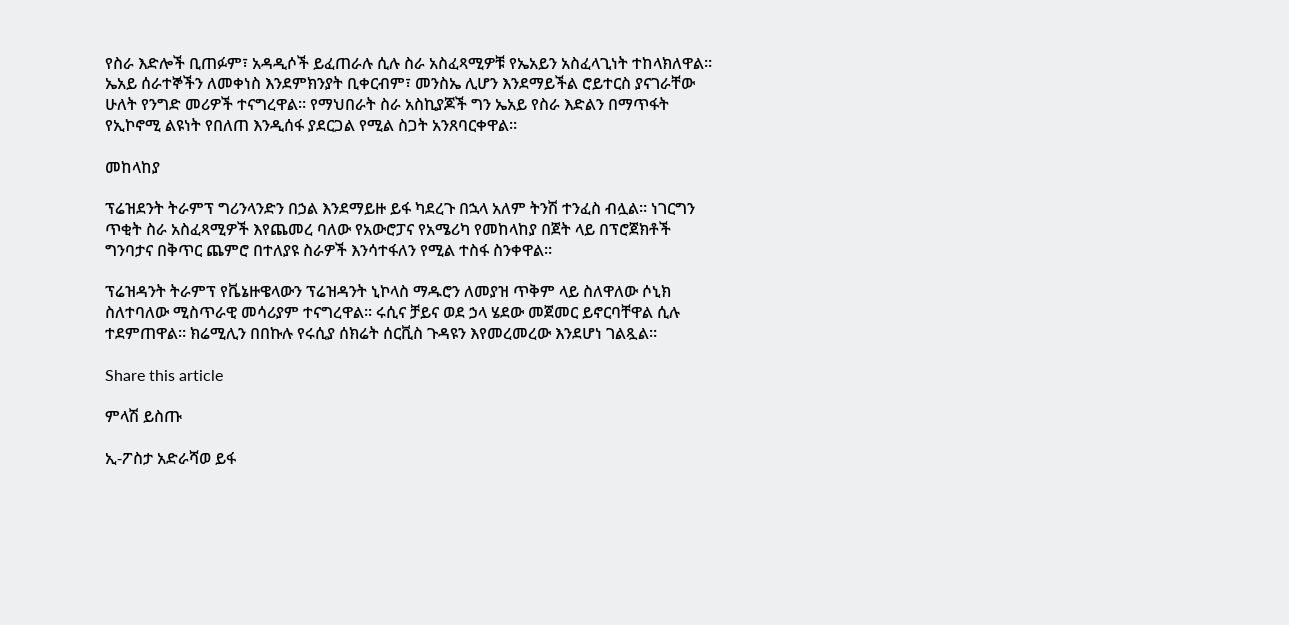የስራ እድሎች ቢጠፉም፣ አዳዲሶች ይፈጠራሉ ሲሉ ስራ አስፈጻሚዎቹ የኤአይን አስፈላጊነት ተከላክለዋል። ኤአይ ሰራተኞችን ለመቀነስ እንደምክንያት ቢቀርብም፣ መንስኤ ሊሆን እንደማይችል ሮይተርስ ያናገራቸው ሁለት የንግድ መሪዎች ተናግረዋል። የማህበራት ስራ አስኪያጆች ግን ኤአይ የስራ እድልን በማጥፋት የኢኮኖሚ ልዩነት የበለጠ እንዲሰፋ ያደርጋል የሚል ስጋት አንጸባርቀዋል።

መከላከያ

ፕሬዝደንት ትራምፕ ግሪንላንድን በኃል እንደማይዙ ይፋ ካደረጉ በኋላ አለም ትንሽ ተንፈስ ብሏል። ነገርግን ጥቂት ስራ አስፈጻሚዎች እየጨመረ ባለው የአውሮፓና የአሜሪካ የመከላከያ በጀት ላይ በፕሮጀክቶች ግንባታና በቅጥር ጨምሮ በተለያዩ ስራዎች እንሳተፋለን የሚል ተስፋ ስንቀዋል።

ፕሬዝዳንት ትራምፕ የቬኔዙዌላውን ፕሬዝዳንት ኒኮላስ ማዱሮን ለመያዝ ጥቅም ላይ ስለዋለው ሶኒክ ስለተባለው ሚስጥራዊ መሳሪያም ተናግረዋል። ሩሲና ቻይና ወደ ኃላ ሄደው መጀመር ይኖርባቸዋል ሲሉ ተደምጠዋል። ክሬሚሊን በበኩሉ የሩሲያ ሰክሬት ሰርቪስ ጉዳዩን እየመረመረው እንደሆነ ገልጿል።

Share this article

ምላሽ ይስጡ

ኢ-ፖስታ አድራሻወ ይፋ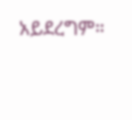አይደረግም።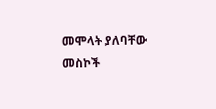መሞላት ያለባቸው መስኮች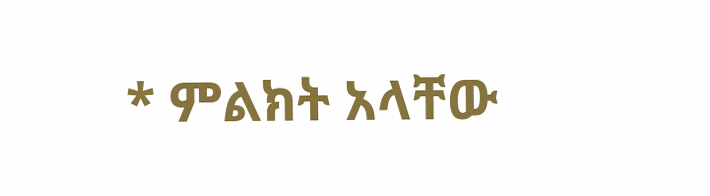* ምልክት አላቸው